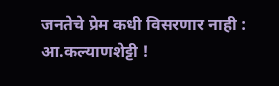जनतेचे प्रेम कधी विसरणार नाही : आ.कल्याणशेट्टी !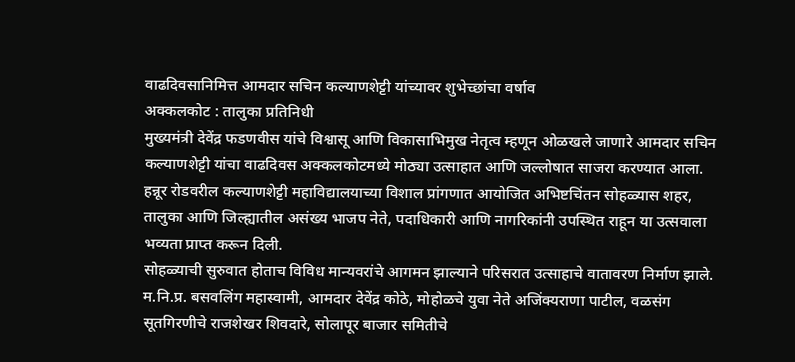वाढदिवसानिमित्त आमदार सचिन कल्याणशेट्टी यांच्यावर शुभेच्छांचा वर्षाव
अक्कलकोट : तालुका प्रतिनिधी
मुख्यमंत्री देवेंद्र फडणवीस यांचे विश्वासू आणि विकासाभिमुख नेतृत्व म्हणून ओळखले जाणारे आमदार सचिन कल्याणशेट्टी यांचा वाढदिवस अक्कलकोटमध्ये मोठ्या उत्साहात आणि जल्लोषात साजरा करण्यात आला. हन्नूर रोडवरील कल्याणशेट्टी महाविद्यालयाच्या विशाल प्रांगणात आयोजित अभिष्टचिंतन सोहळ्यास शहर, तालुका आणि जिल्ह्यातील असंख्य भाजप नेते, पदाधिकारी आणि नागरिकांनी उपस्थित राहून या उत्सवाला भव्यता प्राप्त करून दिली.
सोहळ्याची सुरुवात होताच विविध मान्यवरांचे आगमन झाल्याने परिसरात उत्साहाचे वातावरण निर्माण झाले. म.नि.प्र. बसवलिंग महास्वामी, आमदार देवेंद्र कोठे, मोहोळचे युवा नेते अजिंक्यराणा पाटील, वळसंग सूतगिरणीचे राजशेखर शिवदारे, सोलापूर बाजार समितीचे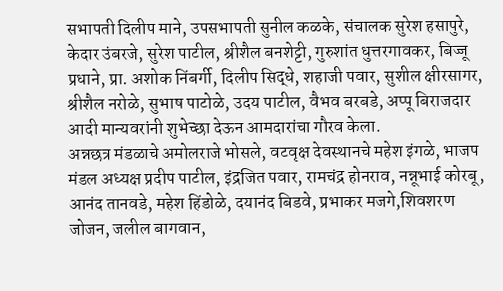सभापती दिलीप माने, उपसभापती सुनील कळके, संचालक सुरेश हसापुरे, केदार उंबरजे, सुरेश पाटील, श्रीशैल बनशेट्टी, गुरुशांत धुत्तरगावकर, बिज्जू प्रधाने, प्रा. अशोक निंबर्गी, दिलीप सिद्धे, शहाजी पवार, सुशील क्षीरसागर, श्रीशैल नरोळे, सुभाष पाटोळे, उदय पाटील, वैभव बरबडे, अप्पू बिराजदार आदी मान्यवरांनी शुभेच्छा देऊन आमदारांचा गौरव केला.
अन्नछत्र मंडळाचे अमोलराजे भोसले, वटवृक्ष देवस्थानचे महेश इंगळे, भाजप मंडल अध्यक्ष प्रदीप पाटील, इंद्रजित पवार, रामचंद्र होनराव, नन्नूभाई कोरबू, आनंद तानवडे, महेश हिंडोळे, दयानंद बिडवे, प्रभाकर मजगे,शिवशरण जोजन, जलील बागवान,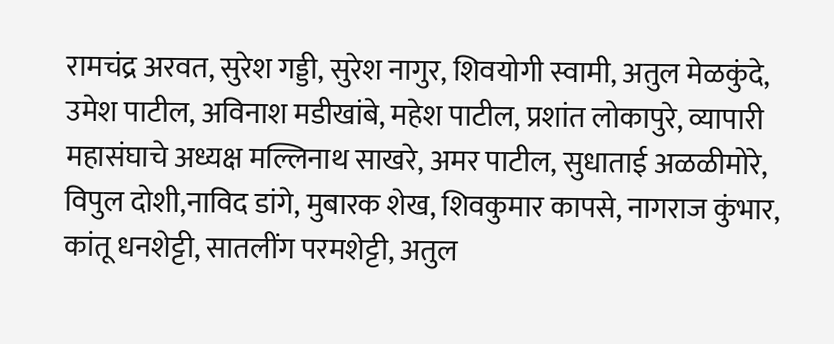रामचंद्र अरवत, सुरेश गड्डी, सुरेश नागुर, शिवयोगी स्वामी, अतुल मेळकुंदे, उमेश पाटील, अविनाश मडीखांबे, महेश पाटील, प्रशांत लोकापुरे, व्यापारी महासंघाचे अध्यक्ष मल्लिनाथ साखरे, अमर पाटील, सुधाताई अळळीमोरे, विपुल दोशी,नाविद डांगे, मुबारक शेख, शिवकुमार कापसे, नागराज कुंभार, कांतू धनशेट्टी, सातलींग परमशेट्टी, अतुल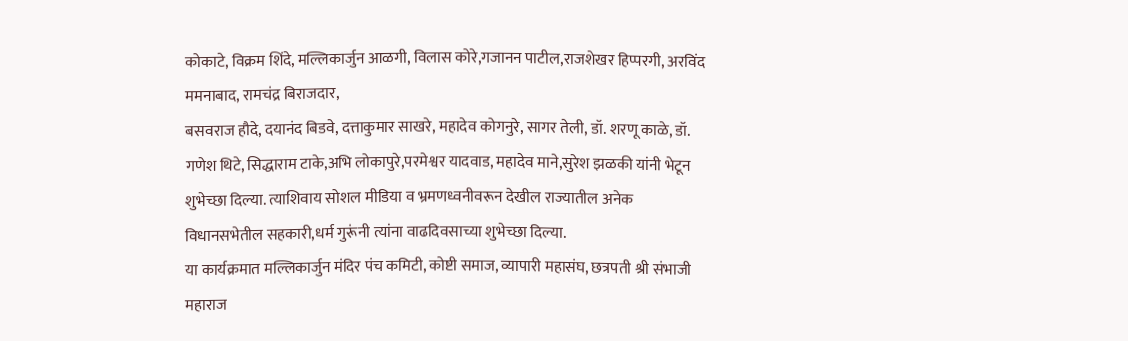कोकाटे, विक्रम शिंदे, मल्लिकार्जुन आळगी, विलास कोरे,गजानन पाटील,राजशेखर हिप्परगी, अरविंद ममनाबाद, रामचंद्र बिराजदार,
बसवराज हौदे, दयानंद बिडवे, दत्ताकुमार साखरे, महादेव कोगनुरे, सागर तेली, डॉ. शरणू काळे, डॉ. गणेश थिटे, सिद्धाराम टाके,अभि लोकापुरे,परमेश्वर यादवाड, महादेव माने,सुरेश झळकी यांनी भेटून शुभेच्छा दिल्या. त्याशिवाय सोशल मीडिया व भ्रमणध्वनीवरून देखील राज्यातील अनेक विधानसभेतील सहकारी,धर्म गुरूंनी त्यांना वाढदिवसाच्या शुभेच्छा दिल्या.
या कार्यक्रमात मल्लिकार्जुन मंदिर पंच कमिटी, कोष्टी समाज, व्यापारी महासंघ, छत्रपती श्री संभाजी महाराज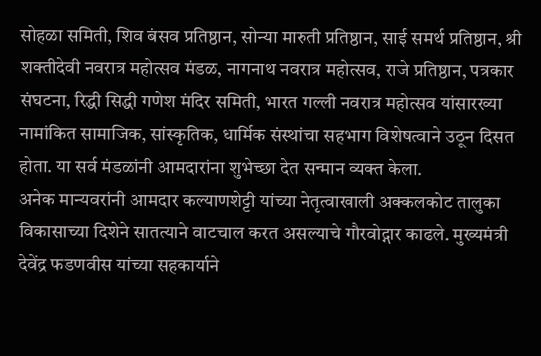सोहळा समिती, शिव बंसव प्रतिष्ठान, सोन्या मारुती प्रतिष्ठान, साई समर्थ प्रतिष्ठान, श्री शक्तीदेवी नवरात्र महोत्सव मंडळ, नागनाथ नवरात्र महोत्सव, राजे प्रतिष्ठान, पत्रकार संघटना, रिद्धी सिद्धी गणेश मंदिर समिती, भारत गल्ली नवरात्र महोत्सव यांसारख्या नामांकित सामाजिक, सांस्कृतिक, धार्मिक संस्थांचा सहभाग विशेषत्वाने उठून दिसत होता. या सर्व मंडळांनी आमदारांना शुभेच्छा देत सन्मान व्यक्त केला.
अनेक मान्यवरांनी आमदार कल्याणशेट्टी यांच्या नेतृत्वाखाली अक्कलकोट तालुका विकासाच्या दिशेने सातत्याने वाटचाल करत असल्याचे गौरवोद्गार काढले. मुख्यमंत्री देवेंद्र फडणवीस यांच्या सहकार्याने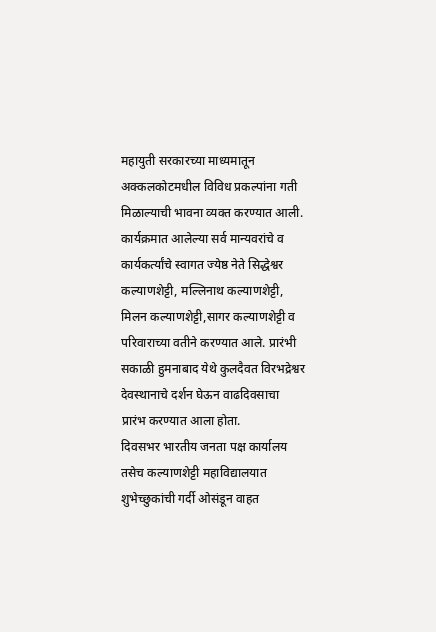महायुती सरकारच्या माध्यमातून अक्कलकोटमधील विविध प्रकल्पांना गती मिळाल्याची भावना व्यक्त करण्यात आली.
कार्यक्रमात आलेल्या सर्व मान्यवरांचे व कार्यकर्त्यांचे स्वागत ज्येष्ठ नेते सिद्धेश्वर कल्याणशेट्टी, मल्लिनाथ कल्याणशेट्टी, मिलन कल्याणशेट्टी,सागर कल्याणशेट्टी व परिवाराच्या वतीने करण्यात आले. प्रारंभी सकाळी हुमनाबाद येथे कुलदैवत विरभद्रेश्वर देवस्थानाचे दर्शन घेऊन वाढदिवसाचा
प्रारंभ करण्यात आला होता.
दिवसभर भारतीय जनता पक्ष कार्यालय तसेच कल्याणशेट्टी महाविद्यालयात शुभेच्छुकांची गर्दी ओसंडून वाहत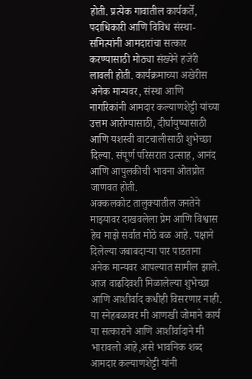होती. प्रत्येक गावातील कार्यकर्ते, पदाधिकारी आणि विविध संस्था-समित्यांनी आमदारांचा सत्कार करण्यासाठी मोठ्या संख्येने हजेरी लावली होती. कार्यक्रमाच्या अखेरीस अनेक मान्यवर, संस्था आणि नागरिकांनी आमदार कल्याणशेट्टी यांच्या उत्तम आरोग्यासाठी, दीर्घायुष्यासाठी आणि यशस्वी वाटचालीसाठी शुभेच्छा दिल्या. संपूर्ण परिसरात उत्साह, आनंद आणि आपुलकीची भावना ओतप्रोत जाणवत होती.
अक्कलकोट तालुक्यातील जनतेने माझ्यावर दाखवलेला प्रेम आणि विश्वास हेच माझे सर्वात मोठे बळ आहे. पक्षाने दिलेल्या जबाबदाऱ्या पार पाडताना अनेक मान्यवर आपल्यात सामील झाले. आज वाढदिवशी मिळालेल्या शुभेच्छा आणि आशीर्वाद कधीही विसरणार नाही. या स्नेहबळावर मी आणखी जोमाने कार्य या सत्काराने आणि आशीर्वादाने मी भारावलो आहे,असे भावनिक शब्द आमदार कल्याणशेट्टी यांनी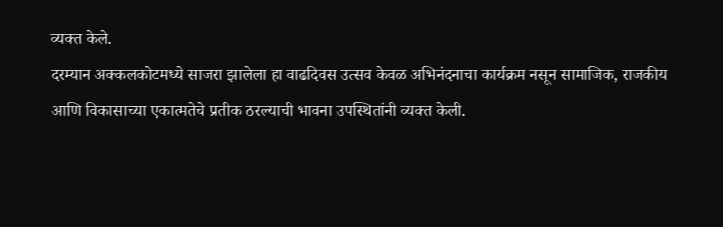व्यक्त केले.
दरम्यान अक्कलकोटमध्ये साजरा झालेला हा वाढदिवस उत्सव केवळ अभिनंदनाचा कार्यक्रम नसून सामाजिक, राजकीय आणि विकासाच्या एकात्मतेचे प्रतीक ठरल्याची भावना उपस्थितांनी व्यक्त केली.